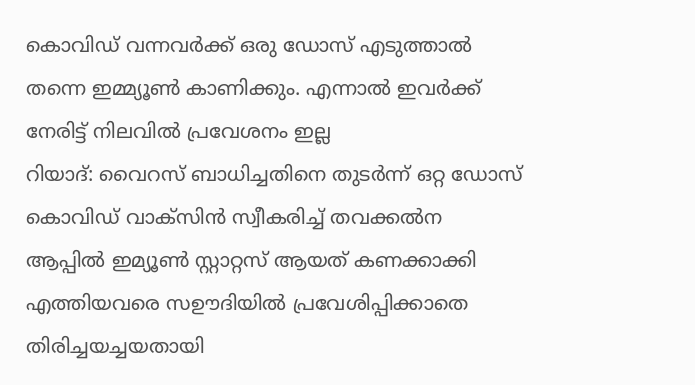കൊവിഡ് വന്നവർക്ക് ഒരു ഡോസ് എടുത്താൽ തന്നെ ഇമ്മ്യൂൺ കാണിക്കും. എന്നാൽ ഇവർക്ക് നേരിട്ട് നിലവിൽ പ്രവേശനം ഇല്ല
റിയാദ്: വൈറസ് ബാധിച്ചതിനെ തുടർന്ന് ഒറ്റ ഡോസ് കൊവിഡ് വാക്സിൻ സ്വീകരിച്ച് തവക്കൽന ആപ്പിൽ ഇമ്യൂൺ സ്റ്റാറ്റസ് ആയത് കണക്കാക്കി എത്തിയവരെ സഊദിയിൽ പ്രവേശിപ്പിക്കാതെ തിരിച്ചയച്ചയതായി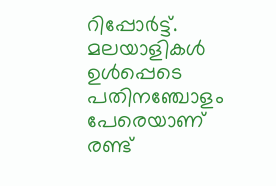റിപ്പോർട്ട്. മലയാളികൾ ഉൾപ്പെടെ പതിനഞ്ചോളം പേരെയാണ് രണ്ട്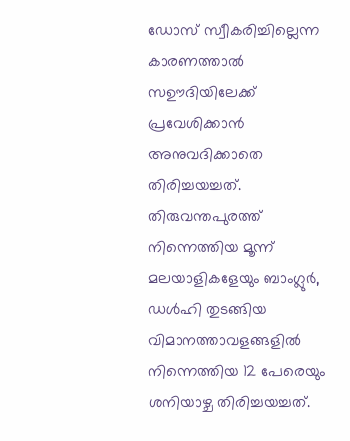ഡോസ് സ്വീകരിച്ചില്ലെന്ന കാരണത്താൽ സഊദിയിലേക്ക് പ്രവേശിക്കാൻ അനുവദിക്കാതെ തിരിച്ചയച്ചത്. തിരുവന്തപുരത്ത് നിന്നെത്തിയ മൂന്ന് മലയാളികളേയും ബാംഗ്ലുർ, ഡൾഹി തുടങ്ങിയ വിമാനത്താവളങ്ങളിൽ നിന്നെത്തിയ 12 പേരെയും ശനിയാഴ്ച തിരിച്ചയച്ചത്.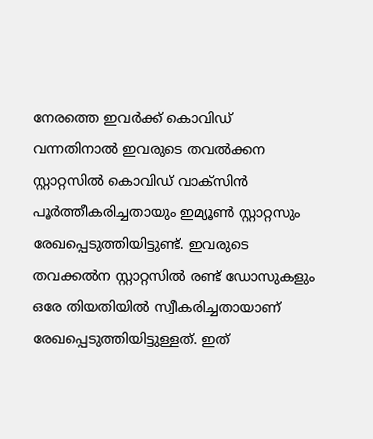നേരത്തെ ഇവർക്ക് കൊവിഡ് വന്നതിനാൽ ഇവരുടെ തവൽക്കന സ്റ്റാറ്റസിൽ കൊവിഡ് വാക്സിൻ പൂർത്തീകരിച്ചതായും ഇമ്യൂൺ സ്റ്റാറ്റസും രേഖപ്പെടുത്തിയിട്ടുണ്ട്. ഇവരുടെ തവക്കൽന സ്റ്റാറ്റസിൽ രണ്ട് ഡോസുകളും ഒരേ തിയതിയിൽ സ്വീകരിച്ചതായാണ് രേഖപ്പെടുത്തിയിട്ടുള്ളത്. ഇത്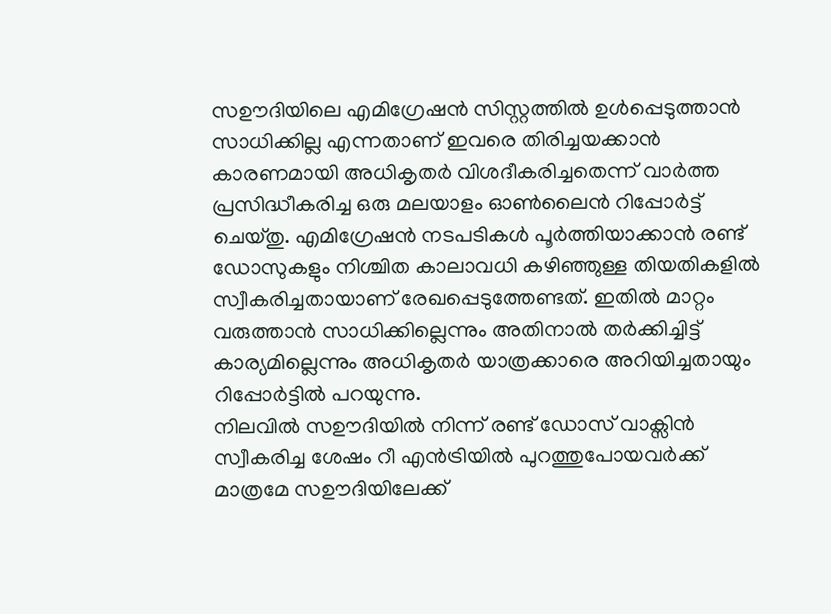സഊദിയിലെ എമിഗ്രേഷൻ സിസ്റ്റത്തിൽ ഉൾപ്പെടുത്താൻ സാധിക്കില്ല എന്നതാണ് ഇവരെ തിരിച്ചയക്കാൻ കാരണമായി അധികൃതർ വിശദീകരിച്ചതെന്ന് വാർത്ത പ്രസിദ്ധീകരിച്ച ഒരു മലയാളം ഓൺലൈൻ റിപ്പോർട്ട് ചെയ്തു. എമിഗ്രേഷൻ നടപടികൾ പൂർത്തിയാക്കാൻ രണ്ട് ഡോസുകളും നിശ്ചിത കാലാവധി കഴിഞ്ഞുള്ള തിയതികളിൽ സ്വീകരിച്ചതായാണ് രേഖപ്പെടുത്തേണ്ടത്. ഇതിൽ മാറ്റം വരുത്താൻ സാധിക്കില്ലെന്നും അതിനാൽ തർക്കിച്ചിട്ട് കാര്യമില്ലെന്നും അധികൃതർ യാത്രക്കാരെ അറിയിച്ചതായും റിപ്പോർട്ടിൽ പറയുന്നു.
നിലവിൽ സഊദിയിൽ നിന്ന് രണ്ട് ഡോസ് വാക്സിൻ സ്വീകരിച്ച ശേഷം റീ എൻട്രിയിൽ പുറത്തുപോയവർക്ക് മാത്രമേ സഊദിയിലേക്ക്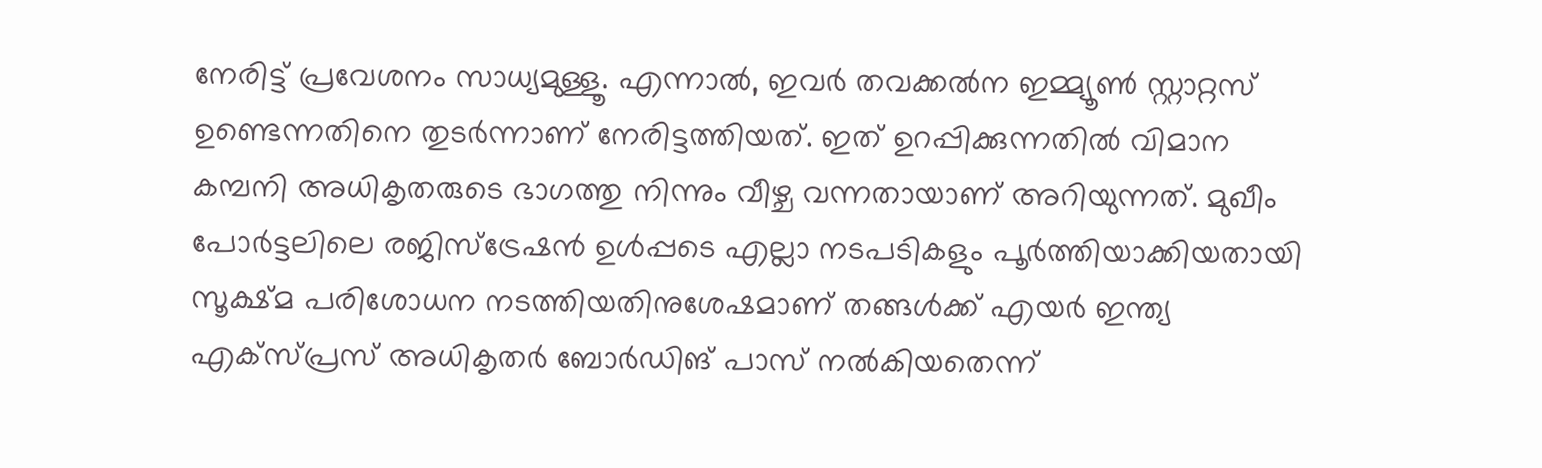നേരിട്ട് പ്രവേശനം സാധ്യമുള്ളൂ. എന്നാൽ, ഇവർ തവക്കൽന ഇമ്മ്യൂൺ സ്റ്റാറ്റസ് ഉണ്ടെന്നതിനെ തുടർന്നാണ് നേരിട്ടത്തിയത്. ഇത് ഉറപ്പിക്കുന്നതിൽ വിമാന കമ്പനി അധികൃതരുടെ ഭാഗത്തു നിന്നും വീഴ്ച വന്നതായാണ് അറിയുന്നത്. മുഖീം പോർട്ടലിലെ രജിസ്ട്രേഷൻ ഉൾപ്പടെ എല്ലാ നടപടികളും പൂർത്തിയാക്കിയതായി സൂക്ഷ്മ പരിശോധന നടത്തിയതിനുശേഷമാണ് തങ്ങൾക്ക് എയർ ഇന്ത്യ എക്സ്പ്രസ് അധികൃതർ ബോർഡിങ് പാസ് നൽകിയതെന്ന്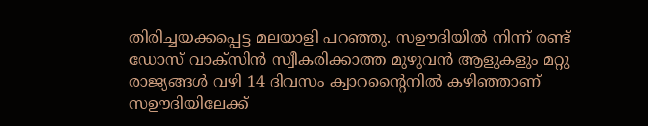തിരിച്ചയക്കപ്പെട്ട മലയാളി പറഞ്ഞു. സഊദിയിൽ നിന്ന് രണ്ട് ഡോസ് വാക്സിൻ സ്വീകരിക്കാത്ത മുഴുവൻ ആളുകളും മറ്റു രാജ്യങ്ങൾ വഴി 14 ദിവസം ക്വാറന്റൈനിൽ കഴിഞ്ഞാണ് സഊദിയിലേക്ക്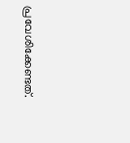പ്രവേശിക്കേണ്ടത്.